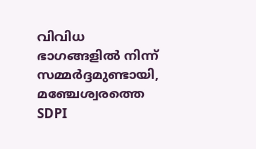വിവിധ ഭാഗങ്ങളിൽ നിന്ന് സമ്മർദ്ദമുണ്ടായി, മഞ്ചേശ്വരത്തെ SDPI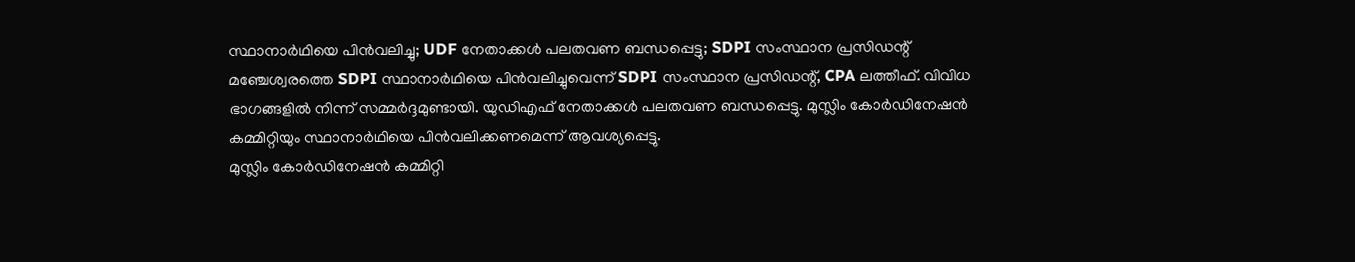സ്ഥാനാർഥിയെ പിൻവലിച്ചു; UDF നേതാക്കൾ പലതവണ ബന്ധപ്പെട്ടു; SDPI സംസ്ഥാന പ്രസിഡന്റ്
മഞ്ചേശ്വരത്തെ SDPI സ്ഥാനാർഥിയെ പിൻവലിച്ചുവെന്ന് SDPI സംസ്ഥാന പ്രസിഡന്റ്, CPA ലത്തീഫ്. വിവിധ ഭാഗങ്ങളിൽ നിന്ന് സമ്മർദ്ദമുണ്ടായി. യുഡിഎഫ് നേതാക്കൾ പലതവണ ബന്ധപ്പെട്ടു. മുസ്ലിം കോർഡിനേഷൻ കമ്മിറ്റിയും സ്ഥാനാർഥിയെ പിൻവലിക്കണമെന്ന് ആവശ്യപ്പെട്ടു.
മുസ്ലിം കോർഡിനേഷൻ കമ്മിറ്റി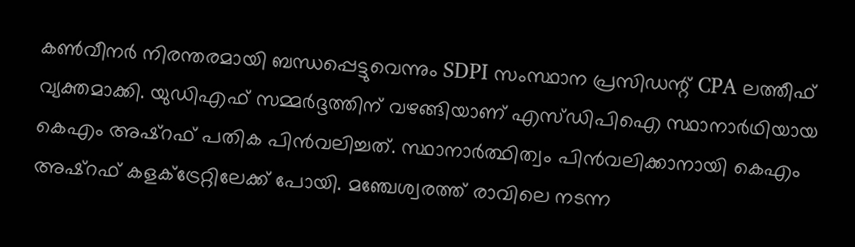കൺവീനർ നിരന്തരമായി ബന്ധപ്പെട്ടുവെന്നും SDPI സംസ്ഥാന പ്രസിഡന്റ് CPA ലത്തീഫ് വ്യക്തമാക്കി. യുഡിഎഫ് സമ്മർദ്ദത്തിന് വഴങ്ങിയാണ് എസ്ഡിപിഐ സ്ഥാനാർഥിയായ കെഎം അഷ്റഫ് പതിക പിൻവലിച്ചത്. സ്ഥാനാർത്ഥിത്വം പിൻവലിക്കാനായി കെഎം അഷ്റഫ് കളക്ട്രേറ്റിലേക്ക് പോയി. മഞ്ചേശ്വരത്ത് രാവിലെ നടന്ന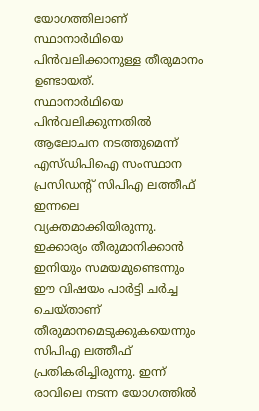യോഗത്തിലാണ് സ്ഥാനാർഥിയെ പിൻവലിക്കാനുള്ള തീരുമാനം ഉണ്ടായത്.
സ്ഥാനാർഥിയെ പിൻവലിക്കുന്നതിൽ ആലോചന നടത്തുമെന്ന് എസ്ഡിപിഐ സംസ്ഥാന പ്രസിഡന്റ് സിപിഎ ലത്തീഫ് ഇന്നലെ വ്യക്തമാക്കിയിരുന്നു.
ഇക്കാര്യം തീരുമാനിക്കാൻ ഇനിയും സമയമുണ്ടെന്നും ഈ വിഷയം പാർട്ടി ചർച്ച ചെയ്താണ് തീരുമാനമെടുക്കുകയെന്നും സിപിഎ ലത്തീഫ് പ്രതികരിച്ചിരുന്നു. ഇന്ന് രാവിലെ നടന്ന യോഗത്തിൽ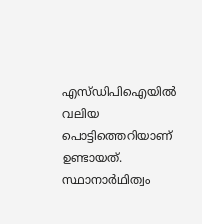എസ്ഡിപിഐയിൽ വലിയ പൊട്ടിത്തെറിയാണ് ഉണ്ടായത്.
സ്ഥാനാർഥിത്വം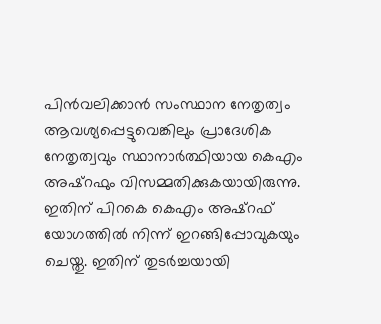പിൻവലിക്കാൻ സംസ്ഥാന നേതൃത്വം ആവശ്യപ്പെട്ടുവെങ്കിലും പ്രാദേശിക നേതൃത്വവും സ്ഥാനാർത്ഥിയായ കെഎം അഷ്റഫും വിസമ്മതിക്കുകയായിരുന്നു. ഇതിന് പിറകെ കെഎം അഷ്റഫ് യോഗത്തിൽ നിന്ന് ഇറങ്ങിപ്പോവുകയും ചെയ്തു. ഇതിന് തുടർച്ചയായി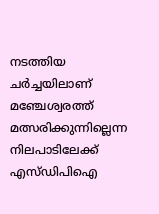നടത്തിയ ചർച്ചയിലാണ് മഞ്ചേശ്വരത്ത് മത്സരിക്കുന്നില്ലെന്ന നിലപാടിലേക്ക് എസ്ഡിപിഐ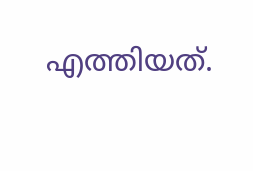എത്തിയത്.